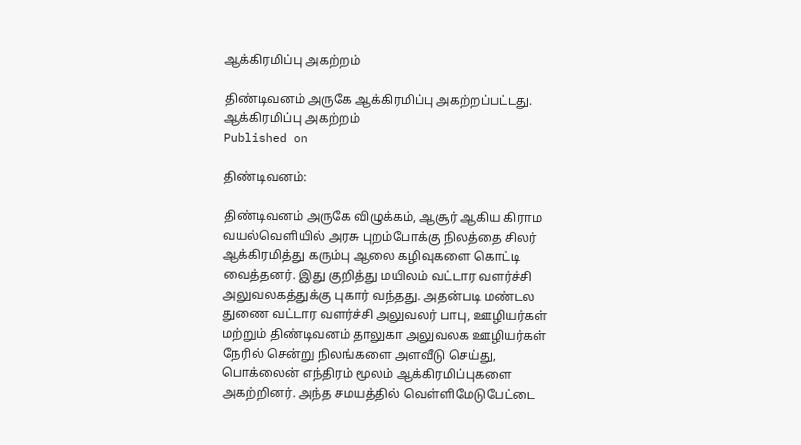ஆக்கிரமிப்பு அகற்றம்

திண்டிவனம் அருகே ஆக்கிரமிப்பு அகற்றப்பட்டது.
ஆக்கிரமிப்பு அகற்றம்
Published on

திண்டிவனம்:

திண்டிவனம் அருகே விழுக்கம், ஆசூர் ஆகிய கிராம வயல்வெளியில் அரசு புறம்போக்கு நிலத்தை சிலர் ஆக்கிரமித்து கரும்பு ஆலை கழிவுகளை கொட்டி வைத்தனர். இது குறித்து மயிலம் வட்டார வளர்ச்சி அலுவலகத்துக்கு புகார் வந்தது. அதன்படி மண்டல துணை வட்டார வளர்ச்சி அலுவலர் பாபு, ஊழியர்கள் மற்றும் திண்டிவனம் தாலுகா அலுவலக ஊழியர்கள் நேரில் சென்று நிலங்களை அளவீடு செய்து, பொக்லைன் எந்திரம் மூலம் ஆக்கிரமிப்புகளை அகற்றினர். அந்த சமயத்தில் வெள்ளிமேடுபேட்டை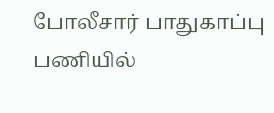போலீசார் பாதுகாப்பு பணியில்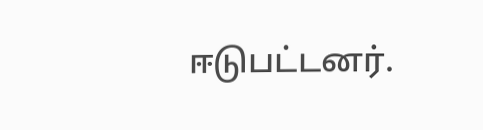ஈடுபட்டனர்.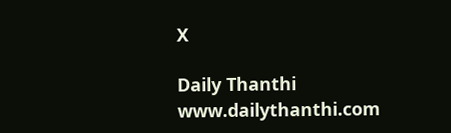X

Daily Thanthi
www.dailythanthi.com